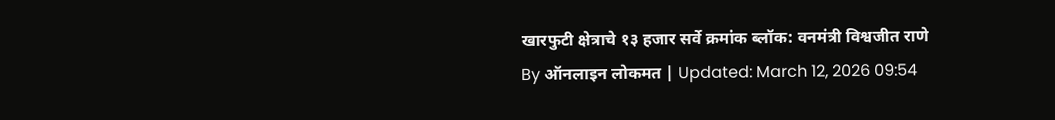खारफुटी क्षेत्राचे १३ हजार सर्वे क्रमांक ब्लॉक: वनमंत्री विश्वजीत राणे
By ऑनलाइन लोकमत | Updated: March 12, 2026 09:54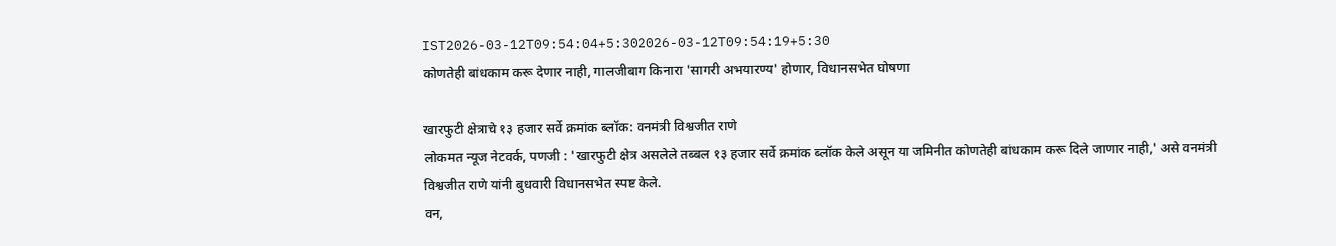IST2026-03-12T09:54:04+5:302026-03-12T09:54:19+5:30
कोणतेही बांधकाम करू देणार नाही, गालजीबाग किनारा 'सागरी अभयारण्य' होणार, विधानसभेत घोषणा

खारफुटी क्षेत्राचे १३ हजार सर्वे क्रमांक ब्लॉक: वनमंत्री विश्वजीत राणे
लोकमत न्यूज नेटवर्क, पणजी : 'खारफुटी क्षेत्र असलेले तब्बल १३ हजार सर्वे क्रमांक ब्लॉक केले असून या जमिनीत कोणतेही बांधकाम करू दिले जाणार नाही,' असे वनमंत्री विश्वजीत राणे यांनी बुधवारी विधानसभेत स्पष्ट केले.
वन,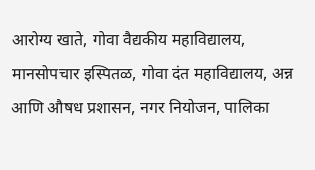आरोग्य खाते, गोवा वैद्यकीय महाविद्यालय, मानसोपचार इस्पितळ, गोवा दंत महाविद्यालय, अन्न आणि औषध प्रशासन, नगर नियोजन, पालिका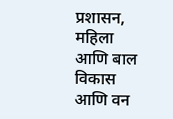प्रशासन, महिला आणि बाल विकास आणि वन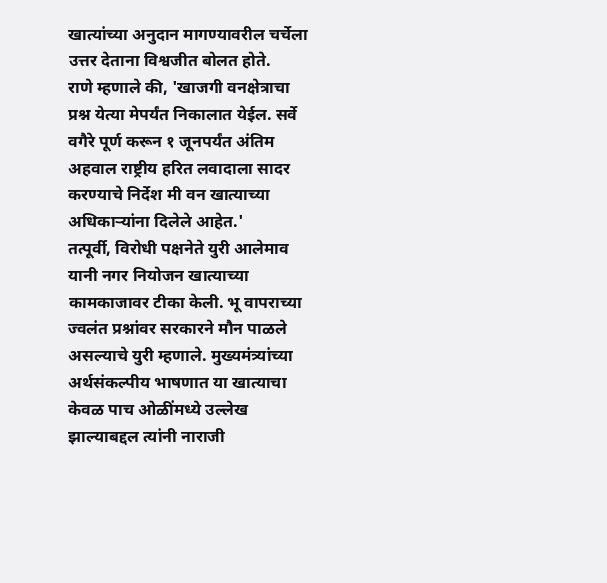खात्यांच्या अनुदान मागण्यावरील चर्चेला उत्तर देताना विश्वजीत बोलत होते.
राणे म्हणाले की, 'खाजगी वनक्षेत्राचा प्रश्न येत्या मेपर्यंत निकालात येईल. सर्वे वगैरे पूर्ण करून १ जूनपर्यंत अंतिम अहवाल राष्ट्रीय हरित लवादाला सादर करण्याचे निर्देश मी वन खात्याच्या अधिकाऱ्यांना दिलेले आहेत.'
तत्पूर्वी, विरोधी पक्षनेते युरी आलेमाव यानी नगर नियोजन खात्याच्या कामकाजावर टीका केली. भू वापराच्या ज्वलंत प्रश्नांवर सरकारने मौन पाळले असल्याचे युरी म्हणाले. मुख्यमंत्र्यांच्या अर्थसंकल्पीय भाषणात या खात्याचा केवळ पाच ओळींमध्ये उल्लेख झाल्याबद्दल त्यांनी नाराजी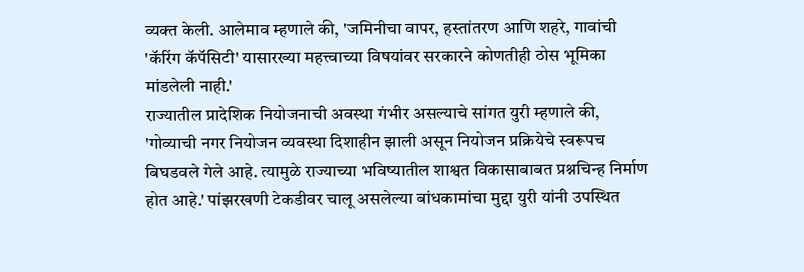व्यक्त केली. आलेमाव म्हणाले की, 'जमिनीचा वापर, हस्तांतरण आणि शहरे, गावांची 'कॅरिंग कॅपॅसिटी' यासारख्या महत्त्वाच्या विषयांवर सरकारने कोणतीही ठोस भूमिका मांडलेली नाही.'
राज्यातील प्रादेशिक नियोजनाची अवस्था गंभीर असल्याचे सांगत युरी म्हणाले की, 'गोव्याची नगर नियोजन व्यवस्था दिशाहीन झाली असून नियोजन प्रक्रियेचे स्वरूपच बिघडवले गेले आहे. त्यामुळे राज्याच्या भविष्यातील शाश्वत विकासाबाबत प्रश्नचिन्ह निर्माण होत आहे.' पांझरखणी टेकडीवर चालू असलेल्या बांधकामांचा मुद्दा युरी यांनी उपस्थित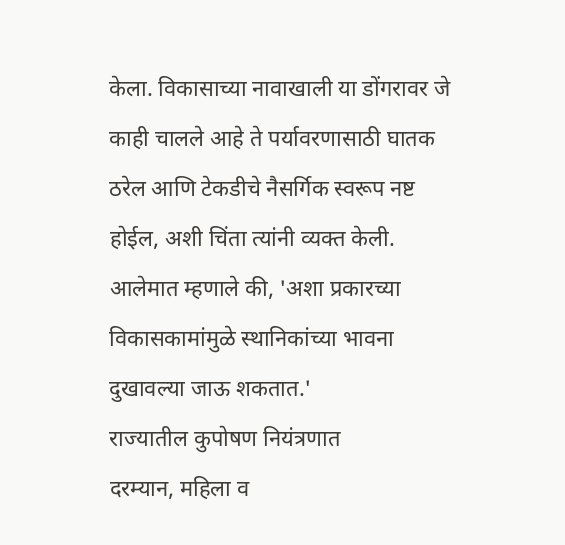केला. विकासाच्या नावाखाली या डोंगरावर जे काही चालले आहे ते पर्यावरणासाठी घातक ठरेल आणि टेकडीचे नैसर्गिक स्वरूप नष्ट होईल, अशी चिंता त्यांनी व्यक्त केली. आलेमात म्हणाले की, 'अशा प्रकारच्या विकासकामांमुळे स्थानिकांच्या भावना दुखावल्या जाऊ शकतात.'
राज्यातील कुपोषण नियंत्रणात
दरम्यान, महिला व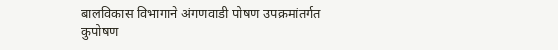बालविकास विभागाने अंगणवाडी पोषण उपक्रमांतर्गत कुपोषण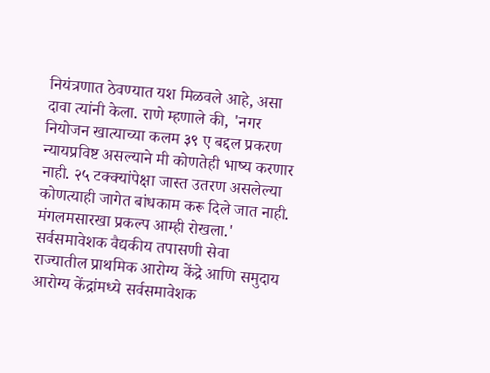नियंत्रणात ठेवण्यात यश मिळवले आहे, असा दावा त्यांनी केला. राणे म्हणाले की, 'नगर नियोजन खात्याच्या कलम ३९ ए बद्दल प्रकरण न्यायप्रविष्ट असल्याने मी कोणतेही भाष्य करणार नाही. २५ टक्क्यांपेक्षा जास्त उतरण असलेल्या कोणत्याही जागेत बांधकाम करू दिले जात नाही. मंगलमसारखा प्रकल्प आम्ही रोखला.'
सर्वसमावेशक वैद्यकीय तपासणी सेवा
राज्यातील प्राथमिक आरोग्य केंद्रे आणि समुदाय आरोग्य केंद्रांमध्ये सर्वसमावेशक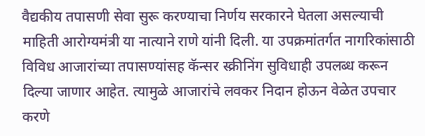वैद्यकीय तपासणी सेवा सुरू करण्याचा निर्णय सरकारने घेतला असल्याची माहिती आरोग्यमंत्री या नात्याने राणे यांनी दिली. या उपक्रमांतर्गत नागरिकांसाठी विविध आजारांच्या तपासण्यांसह कॅन्सर स्क्रीनिंग सुविधाही उपलब्ध करून दिल्या जाणार आहेत. त्यामुळे आजारांचे लवकर निदान होऊन वेळेत उपचार करणे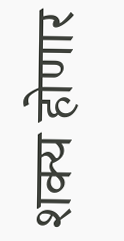शक्य होणार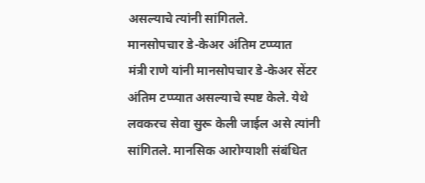असल्याचे त्यांनी सांगितले.
मानसोपचार डे-केअर अंतिम टप्प्यात
मंत्री राणे यांनी मानसोपचार डे-केअर सेंटर अंतिम टप्प्यात असल्याचे स्पष्ट केले. येथे लवकरच सेवा सुरू केली जाईल असे त्यांनी सांगितले. मानसिक आरोग्याशी संबंधित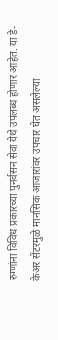रुग्णांना विविध प्रकारच्या पुनर्वसन सेवा येथे उपलब्ध होणार आहेत. या डे-केअर सेंटरमुळे मानसिक आजारांवर उपचार घेत असलेल्या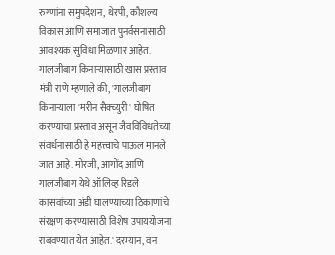रुग्णांना समुपदेशन, थेरपी, कौशल्य विकास आणि समाजात पुनर्वसनासाठी आवश्यक सुविधा मिळणार आहेत.
गालजीबाग किनाऱ्यासाठी खास प्रस्ताव
मंत्री राणे म्हणाले की, 'गालजीबाग किनाऱ्याला 'मरीन सैक्च्युरी' घोषित करण्याचा प्रस्ताव असून जैवविविधतेच्या संवर्धनासाठी हे महत्त्वाचे पाऊल मानले जात आहे. मोरजी, आगोंद आणि गालजीबाग येथे ऑलिव्ह रिडले कासवांच्या अंडी घालण्याच्या ठिकाणांचे संरक्षण करण्यासाठी विशेष उपाययोजना राबवण्यात येत आहेत.' दरम्यान, वन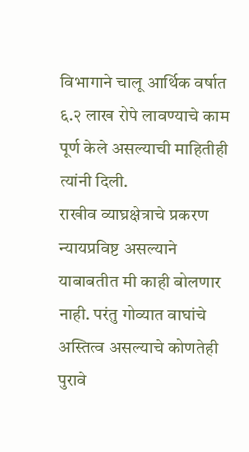विभागाने चालू आर्थिक वर्षात ६.२ लाख रोपे लावण्याचे काम पूर्ण केले असल्याची माहितीही त्यांनी दिली.
राखीव व्याघ्रक्षेत्राचे प्रकरण न्यायप्रविष्ट असल्याने याबाबतीत मी काही बोलणार नाही. परंतु गोव्यात वाघांचे अस्तित्व असल्याचे कोणतेही पुरावे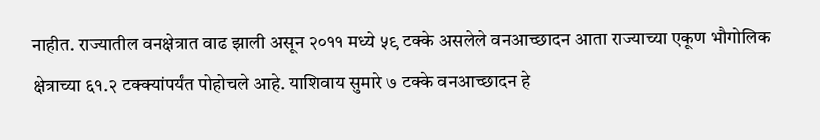नाहीत. राज्यातील वनक्षेत्रात वाढ झाली असून २०११ मध्ये ५९ टक्के असलेले वनआच्छादन आता राज्याच्या एकूण भौगोलिक क्षेत्राच्या ६१.२ टक्क्यांपर्यंत पोहोचले आहे. याशिवाय सुमारे ७ टक्के वनआच्छादन हे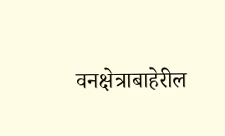वनक्षेत्राबाहेरील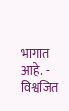भागात आहे. - विश्वजित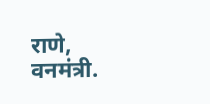राणे, वनमंत्री.